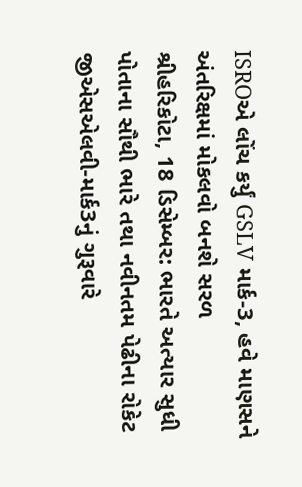ISROએ લોંચ કર્યું GSLV માર્ક-3, હવે માણસને અંતરિક્ષમાં મોકલવો બનશે સરળ
શ્રીહરિકોટા, 18 ડિસેમ્બર: ભારતે અત્યાર સુધી પોતાના સૌથી ભારે તથા નવીનતમ પેઢીના રોકેટ જીએસએલવી-માર્ક3નું ગુરૂવારે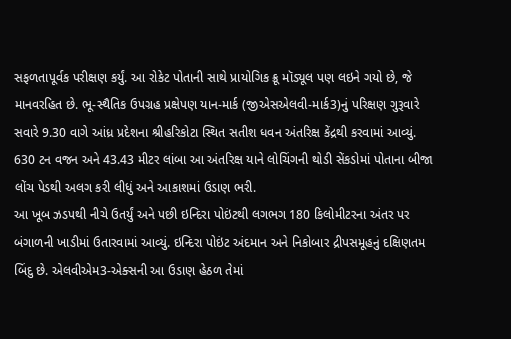સફળતાપૂર્વક પરીક્ષણ કર્યું. આ રોકેટ પોતાની સાથે પ્રાયોગિક ક્રૂ મૉડ્યૂલ પણ લઇને ગયો છે, જે માનવરહિત છે. ભૂ-સ્થૈતિક ઉપગ્રહ પ્રક્ષેપણ યાન-માર્ક (જીએસએલવી-માર્ક3)નું પરિક્ષણ ગુરૂવારે સવારે 9.30 વાગે આંધ્ર પ્રદેશના શ્રીહરિકોટા સ્થિત સતીશ ધવન અંતરિક્ષ કેંદ્રથી કરવામાં આવ્યું. 630 ટન વજન અને 43.43 મીટર લાંબા આ અંતરિક્ષ યાને લોચિંગની થોડી સેંકડોમાં પોતાના બીજા લોંચ પેડથી અલગ કરી લીધું અને આકાશમાં ઉડાણ ભરી.
આ ખૂબ ઝડપથી નીચે ઉતર્યું અને પછી ઇન્દિરા પોઇંટથી લગભગ 180 કિલોમીટરના અંતર પર બંગાળની ખાડીમાં ઉતારવામાં આવ્યું. ઇન્દિરા પોઇંટ અંદમાન અને નિકોબાર દ્રીપસમૂહનું દક્ષિણતમ બિંદુ છે. એલવીએમ3-એક્સની આ ઉડાણ હેઠળ તેમાં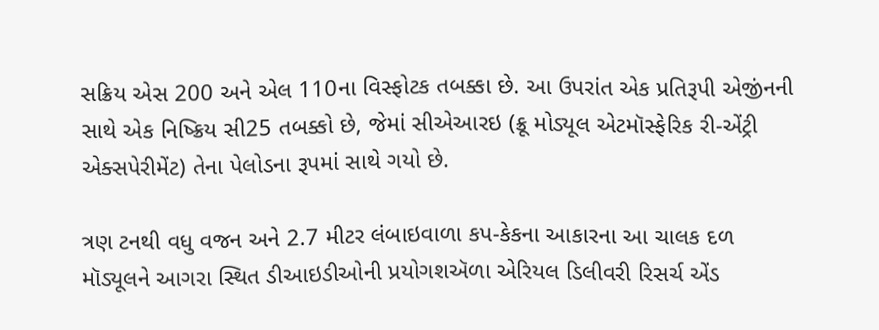સક્રિય એસ 200 અને એલ 110ના વિસ્ફોટક તબક્કા છે. આ ઉપરાંત એક પ્રતિરૂપી એજીંનની સાથે એક નિષ્ક્રિય સી25 તબક્કો છે, જેમાં સીએઆરઇ (ક્રૂ મોડ્યૂલ એટમૉસ્ફેરિક રી-એંટ્રી એક્સપેરીમેંટ) તેના પેલોડના રૂપમાં સાથે ગયો છે.

ત્રણ ટનથી વધુ વજન અને 2.7 મીટર લંબાઇવાળા કપ-કેકના આકારના આ ચાલક દળ મૉડ્યૂલને આગરા સ્થિત ડીઆઇડીઓની પ્રયોગશઍળા એરિયલ ડિલીવરી રિસર્ચ એંડ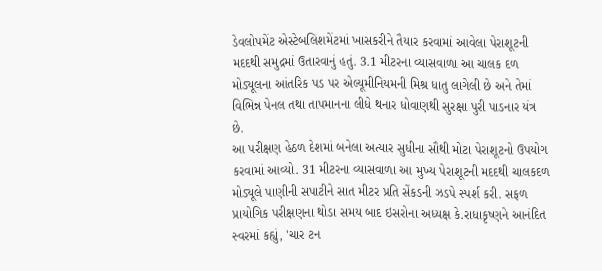ડેવલોપમેંટ એસ્ટેબલિશમેંટમાં ખાસકરીને તૈયાર કરવામાં આવેલા પેરાશૂટની મદદથી સમુદ્રમાં ઉતારવાનું હતું. 3.1 મીટરના વ્યાસવાળા આ ચાલક દળ મોડ્યૂલના આંતરિક પડ પર એલ્યૂમીનિયમની મિશ્ર ધાતુ લાગેલી છે અને તેમાં વિભિન્ન પેનલ તથા તાપમાનના લીધે થનાર ધોવાણથી સુરક્ષા પુરી પાડનાર યંત્ર છે.
આ પરીક્ષણ હેઠળ દેશમાં બનેલા અત્યાર સુધીના સૌથી મોટા પેરાશૂટનો ઉપયોગ કરવામાં આવ્યો. 31 મીટરના વ્યાસવાળા આ મુખ્ય પેરાશૂટની મદદથી ચાલકદળ મોડ્યૂલે પાણીની સપાટીને સાત મીટર પ્રતિ સેંકડની ઝડપે સ્પર્શ કરી. સફળ પ્રાયોગિક પરીક્ષણના થોડા સમય બાદ ઇસરોના અધ્યક્ષ કે.રાધાકૃષ્ણને આનંદિત સ્વરમાં કહ્યું, 'ચાર ટન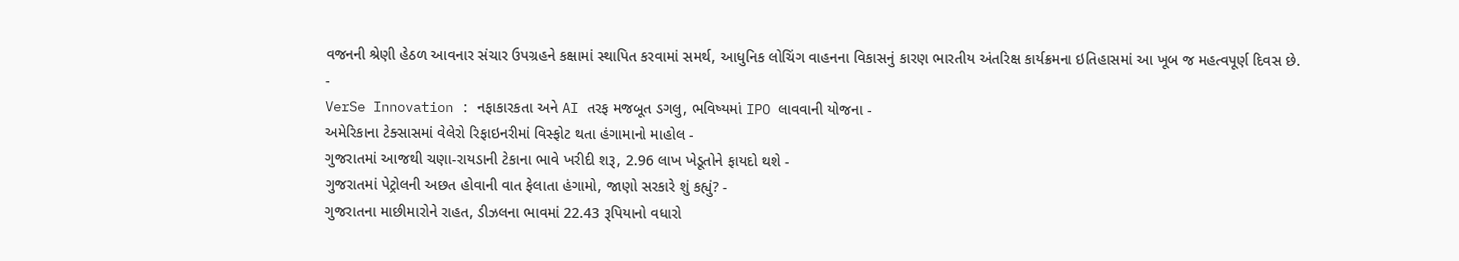વજનની શ્રેણી હેઠળ આવનાર સંચાર ઉપગ્રહને કક્ષામાં સ્થાપિત કરવામાં સમર્થ, આધુનિક લોચિંગ વાહનના વિકાસનું કારણ ભારતીય અંતરિક્ષ કાર્યક્રમના ઇતિહાસમાં આ ખૂબ જ મહત્વપૂર્ણ દિવસ છે.
-
VerSe Innovation : નફાકારકતા અને AI તરફ મજબૂત ડગલુ, ભવિષ્યમાં IPO લાવવાની યોજના -
અમેરિકાના ટેક્સાસમાં વેલેરો રિફાઇનરીમાં વિસ્ફોટ થતા હંગામાનો માહોલ -
ગુજરાતમાં આજથી ચણા-રાયડાની ટેકાના ભાવે ખરીદી શરૂ, 2.96 લાખ ખેડૂતોને ફાયદો થશે -
ગુજરાતમાં પેટ્રોલની અછત હોવાની વાત ફેલાતા હંગામો, જાણો સરકારે શું કહ્યું? -
ગુજરાતના માછીમારોને રાહત, ડીઝલના ભાવમાં 22.43 રૂપિયાનો વધારો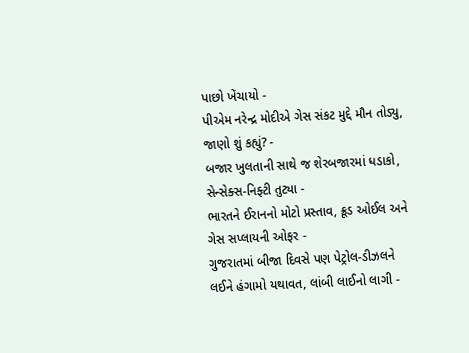પાછો ખેંચાયો -
પીએમ નરેન્દ્ર મોદીએ ગેસ સંકટ મુદ્દે મૌન તોડ્યુ, જાણો શું કહ્યું? -
બજાર ખુલતાની સાથે જ શેરબજારમાં ધડાકો, સેન્સેક્સ-નિફ્ટી તુટ્યા -
ભારતને ઈરાનનો મોટો પ્રસ્તાવ, ક્રૂડ ઓઈલ અને ગેસ સપ્લાયની ઓફર -
ગુજરાતમાં બીજા દિવસે પણ પેટ્રોલ-ડીઝલને લઈને હંગામો યથાવત, લાંબી લાઈનો લાગી -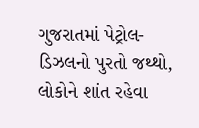ગુજરાતમાં પેટ્રોલ-ડિઝલનો પુરતો જથ્થો, લોકોને શાંત રહેવા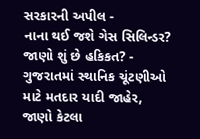સરકારની અપીલ -
નાના થઈ જશે ગેસ સિલિન્ડર? જાણો શું છે હકિકત? -
ગુજરાતમાં સ્થાનિક ચૂંટણીઓ માટે મતદાર યાદી જાહેર, જાણો કેટલા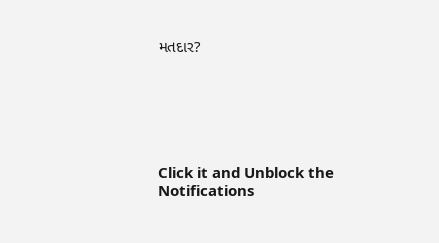મતદાર?






Click it and Unblock the Notifications